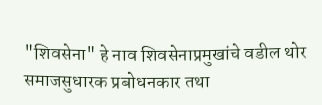"शिवसेना" हे नाव शिवसेनाप्रमुखांचे वडील थोर समाजसुधारक प्रबोधनकार तथा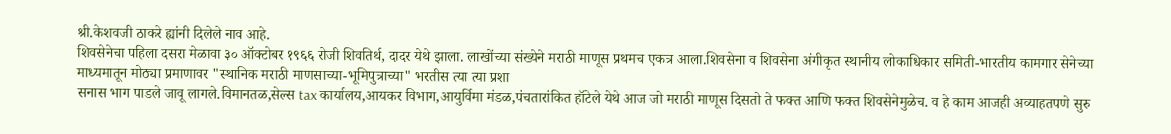श्री.केशवजी ठाकरे ह्यांनी दिलेले नाव आहे.
शिवसेनेचा पहिला दसरा मेळावा ३० ऑक्टोबर १९६६ रोजी शिवतिर्थ, दादर येथे झाला. लाखोंच्या संख्येने मराठी माणूस प्रथमच एकत्र आला.शिवसेना व शिवसेना अंगीकृत स्थानीय लोकाधिकार समिती-भारतीय कामगार सेनेच्या माध्यमातून मोठ्या प्रमाणावर "स्थानिक मराठी माणसाच्या-भूमिपुत्राच्या" भरतीस त्या त्या प्रशा
सनास भाग पाडले जावू लागले.विमानतळ,सेल्स tax कार्यालय,आयकर विभाग,आयुर्विमा मंडळ,पंचतारांकित हॉटेले येथे आज जो मराठी माणूस दिसतो ते फक्त आणि फक्त शिवसेनेमुळेच. व हे काम आजही अव्याहतपणे सुरु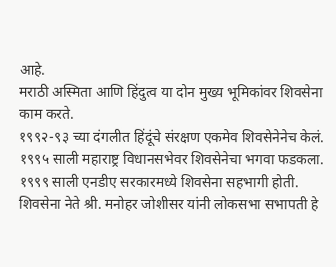आहे.
मराठी अस्मिता आणि हिंदुत्व या दोन मुख्य भूमिकांवर शिवसेना काम करते.
१९९२-९३ च्या दंगलीत हिंदूंचे संरक्षण एकमेव शिवसेनेनेच केलं.
१९९५ साली महाराष्ट्र विधानसभेवर शिवसेनेचा भगवा फडकला.
१९९९ साली एनडीए सरकारमध्ये शिवसेना सहभागी होती.
शिवसेना नेते श्री. मनोहर जोशीसर यांनी लोकसभा सभापती हे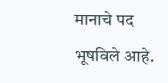मानाचे पद भूषविले आहे.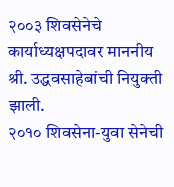२००३ शिवसेनेचे कार्याध्यक्षपदावर माननीय श्री. उद्धवसाहेबांची नियुक्ती झाली.
२०१० शिवसेना-युवा सेनेची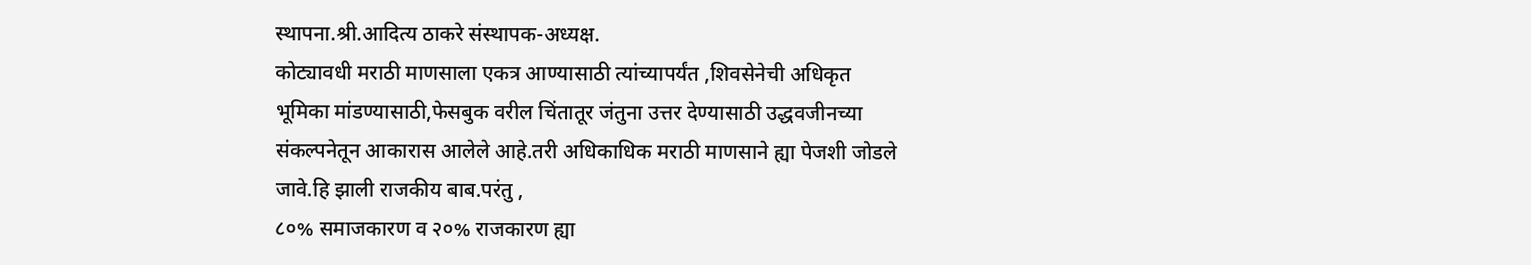स्थापना.श्री.आदित्य ठाकरे संस्थापक-अध्यक्ष.
कोट्यावधी मराठी माणसाला एकत्र आण्यासाठी त्यांच्यापर्यंत ,शिवसेनेची अधिकृत भूमिका मांडण्यासाठी,फेसबुक वरील चिंतातूर जंतुना उत्तर देण्यासाठी उद्धवजीनच्या संकल्पनेतून आकारास आलेले आहे.तरी अधिकाधिक मराठी माणसाने ह्या पेजशी जोडले जावे.हि झाली राजकीय बाब.परंतु ,
८०% समाजकारण व २०% राजकारण ह्या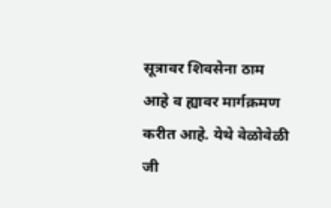सूत्रावर शिवसेना ठाम आहे व ह्यावर मार्गक्रमण करीत आहे. येथे वेळोवेळी जी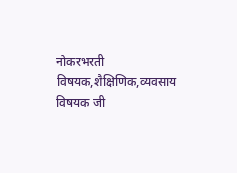नोकरभरती विषयक,शैक्षिणिक,व्यवसाय विषयक जी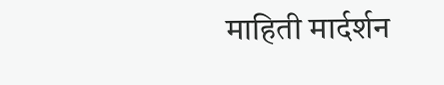माहिती मार्दर्शन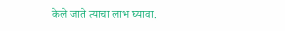केले जाते त्याचा लाभ घ्यावा.